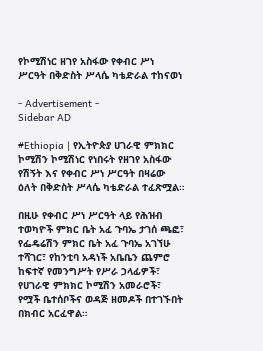የኮሚሽነር ዘገየ አስፋው የቀብር ሥነ ሥርዓት በቅድስት ሥላሴ ካቴድራል ተከናወነ

- Advertisement -
Sidebar AD

#Ethiopia | የኢትዮጵያ ሀገራዊ ምክክር ኮሚሽን ኮሚሽነር የነበሩት የዘገየ አስፋው የሽኝት እና የቀብር ሥነ ሥርዓት በዛሬው ዕለት በቅድስት ሥላሴ ካቴድራል ተፈጽሟል።

በዚሁ የቀብር ሥነ ሥርዓት ላይ የሕዝብ ተወካዮች ምክር ቤት አፈ ጉባኤ ታገሰ ጫፎ፣ የፌዴሬሽን ምክር ቤት አፈ ጉባኤ አገኘሁ ተሻገር፣ የከንቲባ አዳነች አቤቤን ጨምሮ ከፍተኛ የመንግሥት የሥራ ኃላፊዎች፣ የሀገራዊ ምክክር ኮሚሽን አመራሮች፣ የሟች ቤተሰቦችና ወዳጅ ዘመዶች በተገኙበት በክብር አርፈዋል።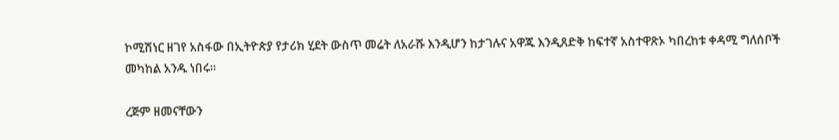ኮሚሽነር ዘገየ አስፋው በኢትዮጵያ የታሪክ ሂደት ውስጥ መሬት ለአራሹ እንዲሆን ከታገሉና አዋጁ እንዲጸድቅ ከፍተኛ አስተዋጽኦ ካበረከቱ ቀዳሚ ግለሰቦች መካከል አንዱ ነበሩ።

ረጅም ዘመናቸውን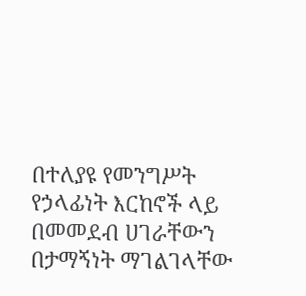በተለያዩ የመንግሥት የኃላፊነት እርከኖች ላይ በመመደብ ሀገራቸውን በታማኝነት ማገልገላቸው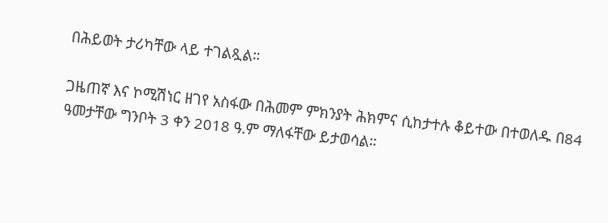በሕይወት ታሪካቸው ላይ ተገልጿል።

ጋዜጠኛ እና ኮሚሽነር ዘገየ አስፋው በሕመም ምክንያት ሕክምና ሲከታተሉ ቆይተው በተወለዱ በ84 ዓመታቸው ግንቦት 3 ቀን 2018 ዓ.ም ማለፋቸው ይታወሳል።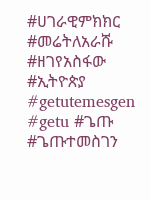#ሀገራዊምክክር #መሬትለአራሹ #ዘገየአስፋው #ኢትዮጵያ #getutemesgen #getu #ጌጡ #ጌጡተመስገን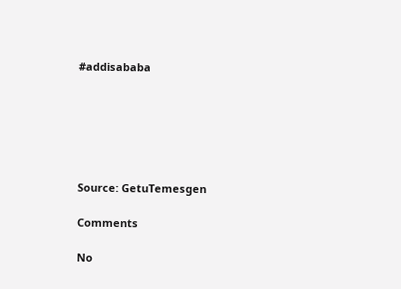#addisababa






Source: GetuTemesgen

Comments

No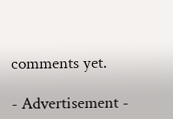comments yet.

- Advertisement -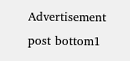Advertisement post bottom1